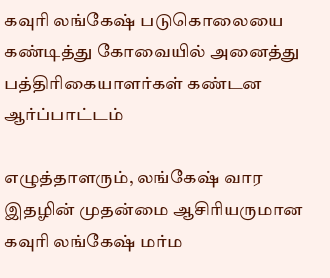கவுரி லங்கேஷ் படுகொலையை கண்டித்து கோவையில் அனைத்து பத்திரிகையாளர்கள் கண்டன ஆர்ப்பாட்டம்

எழுத்தாளரும், லங்கேஷ் வார இதழின் முதன்மை ஆசிரியருமான கவுரி லங்கேஷ் மர்ம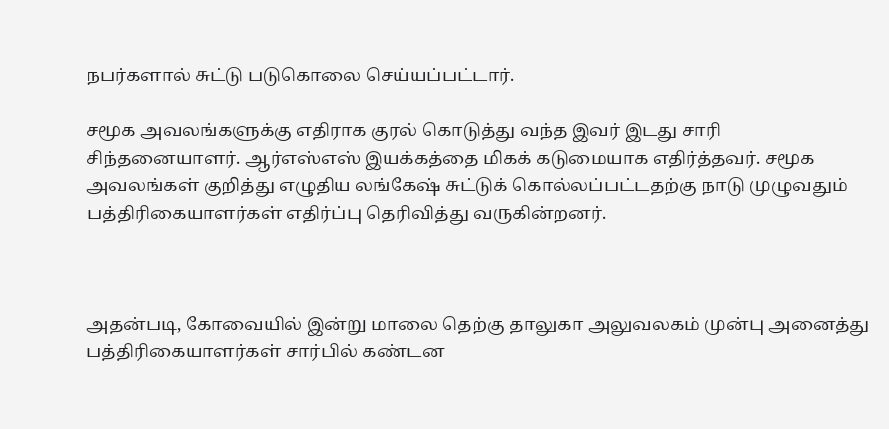நபர்களால் சுட்டு படுகொலை செய்யப்பட்டார்.

சமூக அவலங்களுக்கு எதிராக குரல் கொடுத்து வந்த இவர் இடது சாரி சிந்தனையாளர். ஆர்எஸ்எஸ் இயக்கத்தை மிகக் கடுமையாக எதிர்த்தவர். சமூக அவலங்கள் குறித்து எழுதிய லங்கேஷ் சுட்டுக் கொல்லப்பட்டதற்கு நாடு முழுவதும் பத்திரிகையாளர்கள் எதிர்ப்பு தெரிவித்து வருகின்றனர்.



அதன்படி, கோவையில் இன்று மாலை தெற்கு தாலுகா அலுவலகம் முன்பு அனைத்து பத்திரிகையாளர்கள் சார்பில் கண்டன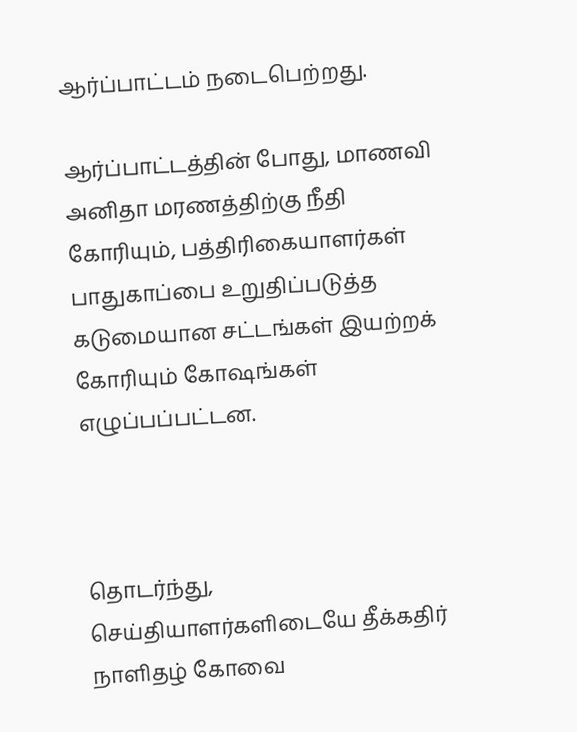ஆர்ப்பாட்டம் நடைபெற்றது.

ஆர்ப்பாட்டத்தின் போது, மாணவி அனிதா மரணத்திற்கு நீதி கோரியும், பத்திரிகையாளர்கள் பாதுகாப்பை உறுதிப்படுத்த கடுமையான சட்டங்கள் இயற்றக் கோரியும் கோஷங்கள் எழுப்பப்பட்டன.



தொடர்ந்து, செய்தியாளர்களிடையே தீக்கதிர் நாளிதழ் கோவை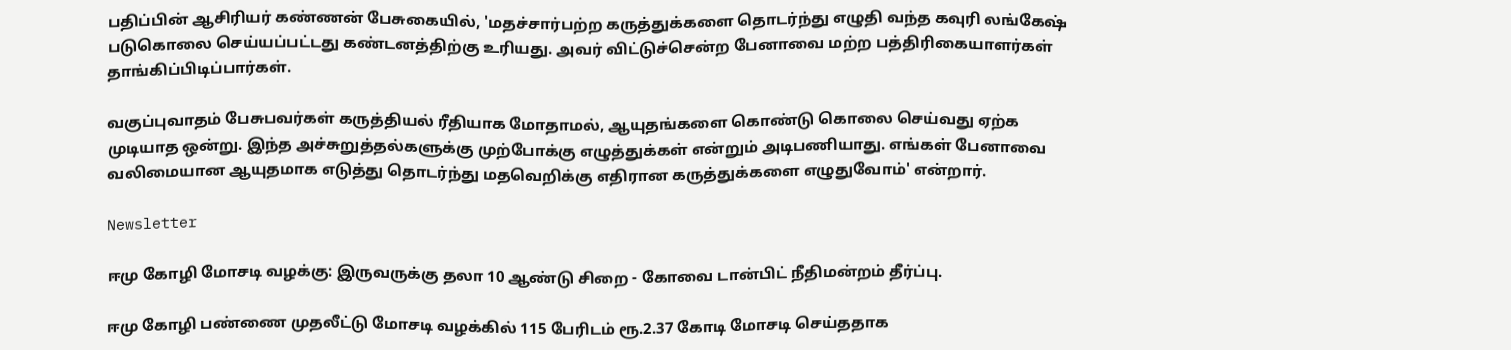பதிப்பின் ஆசிரியர் கண்ணன் பேசுகையில், 'மதச்சார்பற்ற கருத்துக்களை தொடர்ந்து எழுதி வந்த கவுரி லங்கேஷ் படுகொலை செய்யப்பட்டது கண்டனத்திற்கு உரியது. அவர் விட்டுச்சென்ற பேனாவை மற்ற பத்திரிகையாளர்கள் தாங்கிப்பிடிப்பார்கள்.

வகுப்புவாதம் பேசுபவர்கள் கருத்தியல் ரீதியாக மோதாமல், ஆயுதங்களை கொண்டு கொலை செய்வது ஏற்க முடியாத ஒன்று. இந்த அச்சுறுத்தல்களுக்கு முற்போக்கு எழுத்துக்கள் என்றும் அடிபணியாது. எங்கள் பேனாவை வலிமையான ஆயுதமாக எடுத்து தொடர்ந்து மதவெறிக்கு எதிரான கருத்துக்களை எழுதுவோம்' என்றார்.

Newsletter

ஈமு கோழி மோசடி வழக்கு: இருவருக்கு தலா 10 ஆண்டு சிறை - கோவை டான்பிட் நீதிமன்றம் தீர்ப்பு.

ஈமு கோழி பண்ணை முதலீட்டு மோசடி வழக்கில் 115 பேரிடம் ரூ.2.37 கோடி மோசடி செய்ததாக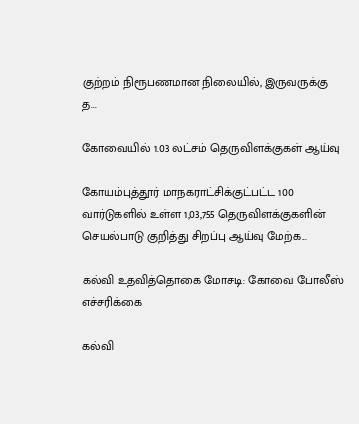குற்றம் நிரூபணமான நிலையில், இருவருக்கு த...

கோவையில் 1.03 லட்சம் தெருவிளக்குகள் ஆய்வு

கோயம்புத்தூர் மாநகராட்சிக்குட்பட்ட 100 வார்டுகளில் உள்ள 1,03,755 தெருவிளக்குகளின் செயல்பாடு குறித்து சிறப்பு ஆய்வு மேற்க...

கல்வி உதவித்தொகை மோசடி: கோவை போலீஸ் எச்சரிக்கை

கல்வி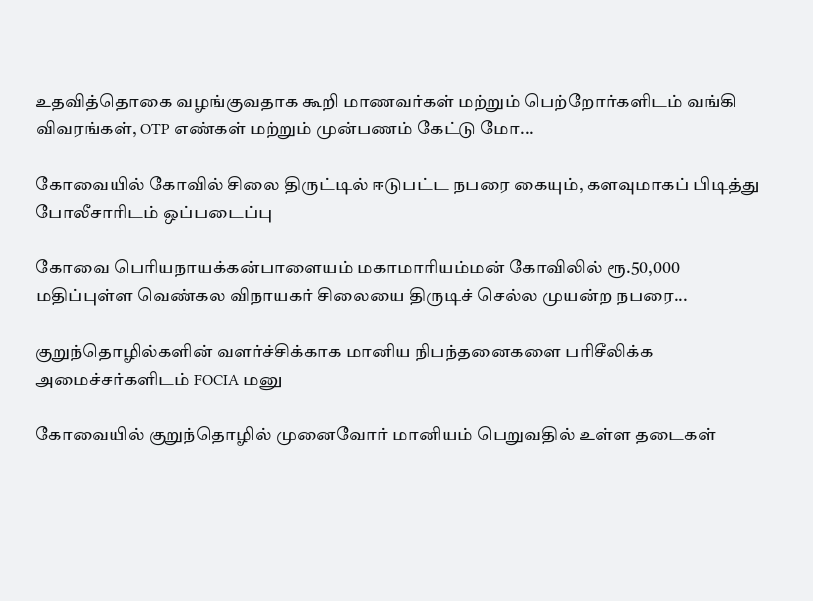உதவித்தொகை வழங்குவதாக கூறி மாணவர்கள் மற்றும் பெற்றோர்களிடம் வங்கி விவரங்கள், OTP எண்கள் மற்றும் முன்பணம் கேட்டு மோ...

கோவையில் கோவில் சிலை திருட்டில் ஈடுபட்ட நபரை கையும், களவுமாகப் பிடித்து போலீசாரிடம் ஒப்படைப்பு

கோவை பெரியநாயக்கன்பாளையம் மகாமாரியம்மன் கோவிலில் ரூ.50,000 மதிப்புள்ள வெண்கல விநாயகர் சிலையை திருடிச் செல்ல முயன்ற நபரை...

குறுந்தொழில்களின் வளர்ச்சிக்காக மானிய நிபந்தனைகளை பரிசீலிக்க அமைச்சர்களிடம் FOCIA மனு

கோவையில் குறுந்தொழில் முனைவோர் மானியம் பெறுவதில் உள்ள தடைகள்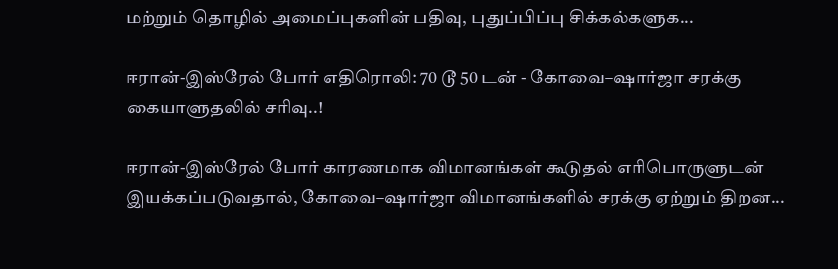மற்றும் தொழில் அமைப்புகளின் பதிவு, புதுப்பிப்பு சிக்கல்களுக...

ஈரான்-இஸ்ரேல் போர் எதிரொலி: 70 டூ 50 டன் - கோவை–ஷார்ஜா சரக்கு கையாளுதலில் சரிவு..!

ஈரான்-இஸ்ரேல் போர் காரணமாக விமானங்கள் கூடுதல் எரிபொருளுடன் இயக்கப்படுவதால், கோவை–ஷார்ஜா விமானங்களில் சரக்கு ஏற்றும் திறன...